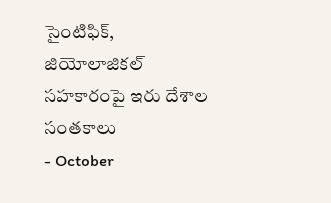సైంటిఫిక్, జియోలాజికల్ సహకారంపై ఇరు దేశాల సంతకాలు
- October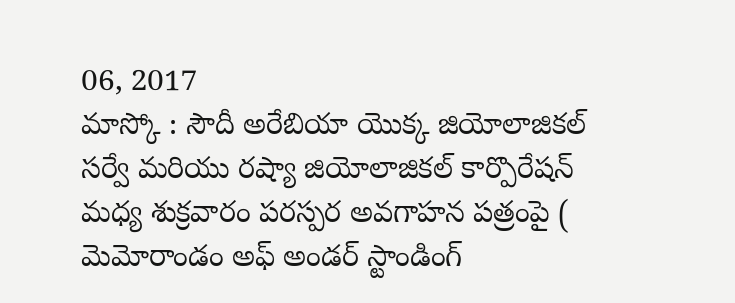06, 2017
మాస్కో : సౌదీ అరేబియా యొక్క జియోలాజికల్ సర్వే మరియు రష్యా జియోలాజికల్ కార్పొరేషన్ మధ్య శుక్రవారం పరస్పర అవగాహన పత్రంపై ( మెమోరాండం అఫ్ అండర్ స్టాండింగ్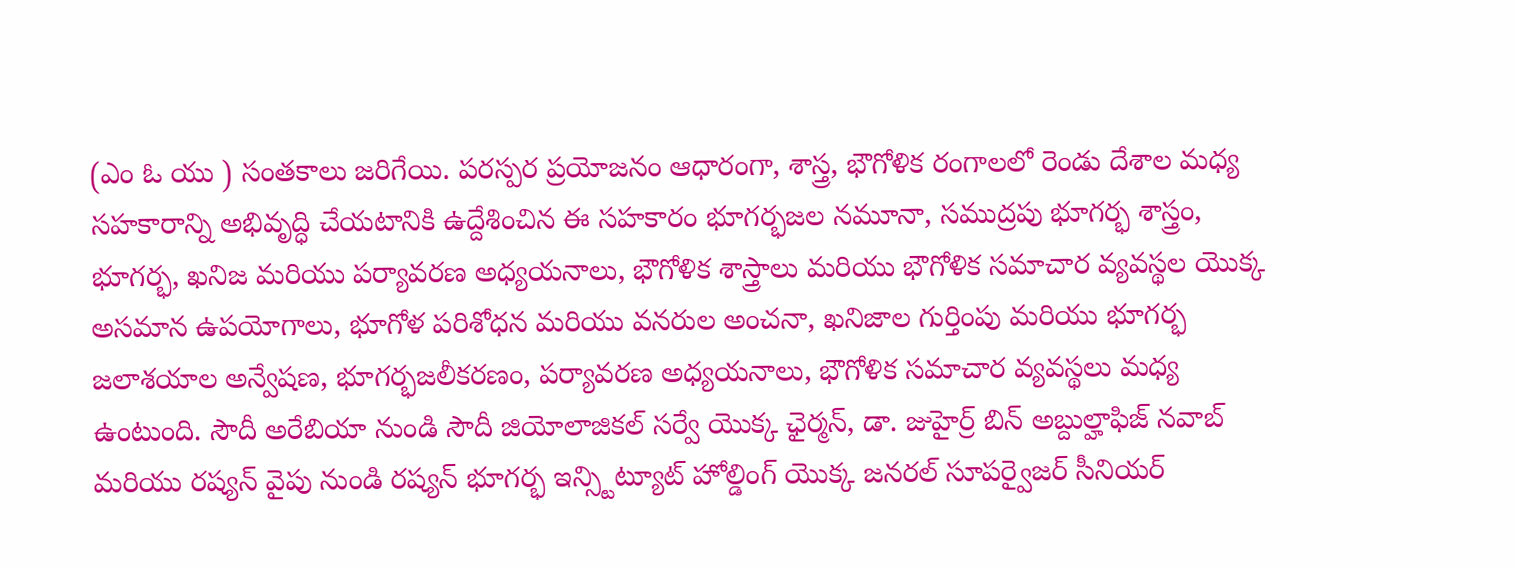(ఎం ఓ యు ) సంతకాలు జరిగేయి. పరస్పర ప్రయోజనం ఆధారంగా, శాస్త్ర, భౌగోళిక రంగాలలో రెండు దేశాల మధ్య సహకారాన్ని అభివృద్ధి చేయటానికి ఉద్దేశించిన ఈ సహకారం భూగర్భజల నమూనా, సముద్రపు భూగర్భ శాస్త్రం, భూగర్భ, ఖనిజ మరియు పర్యావరణ అధ్యయనాలు, భౌగోళిక శాస్త్రాలు మరియు భౌగోళిక సమాచార వ్యవస్థల యొక్క అసమాన ఉపయోగాలు, భూగోళ పరిశోధన మరియు వనరుల అంచనా, ఖనిజాల గుర్తింపు మరియు భూగర్భ జలాశయాల అన్వేషణ, భూగర్భజలీకరణం, పర్యావరణ అధ్యయనాలు, భౌగోళిక సమాచార వ్యవస్థలు మధ్య ఉంటుంది. సౌదీ అరేబియా నుండి సౌదీ జియోలాజికల్ సర్వే యొక్క ఛైర్మన్, డా. జుహైర్ర్ బిన్ అబ్దుల్హాఫిజ్ నవాబ్ మరియు రష్యన్ వైపు నుండి రష్యన్ భూగర్భ ఇన్స్టిట్యూట్ హోల్డింగ్ యొక్క జనరల్ సూపర్వైజర్ సీనియర్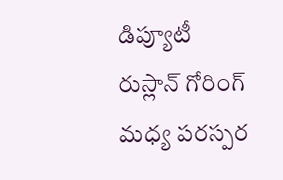డిప్యూటీ రుస్లాన్ గోరింగ్ మధ్య పరస్పర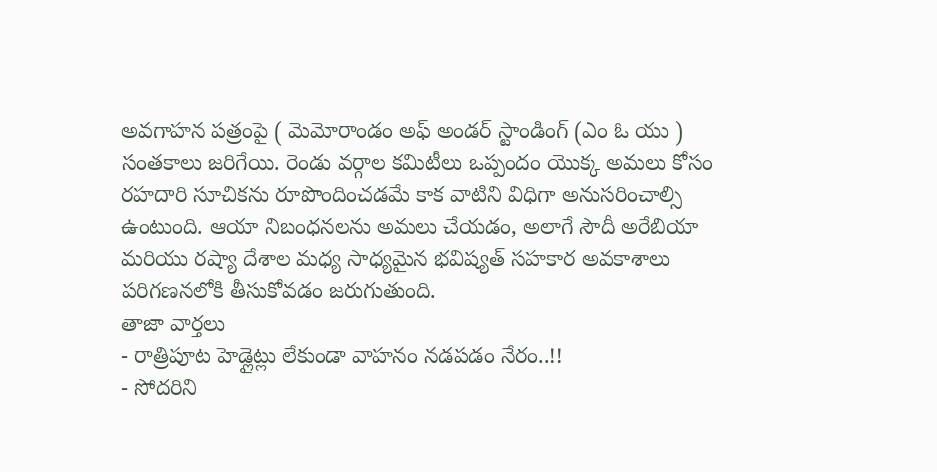అవగాహన పత్రంపై ( మెమోరాండం అఫ్ అండర్ స్టాండింగ్ (ఎం ఓ యు ) సంతకాలు జరిగేయి. రెండు వర్గాల కమిటీలు ఒప్పందం యొక్క అమలు కోసం రహదారి సూచికను రూపొందించడమే కాక వాటిని విధిగా అనుసరించాల్సి ఉంటుంది. ఆయా నిబంధనలను అమలు చేయడం, అలాగే సౌదీ అరేబియా మరియు రష్యా దేశాల మధ్య సాధ్యమైన భవిష్యత్ సహకార అవకాశాలు పరిగణనలోకి తీసుకోవడం జరుగుతుంది.
తాజా వార్తలు
- రాత్రిపూట హెడ్లైట్లు లేకుండా వాహనం నడపడం నేరం..!!
- సోదరిని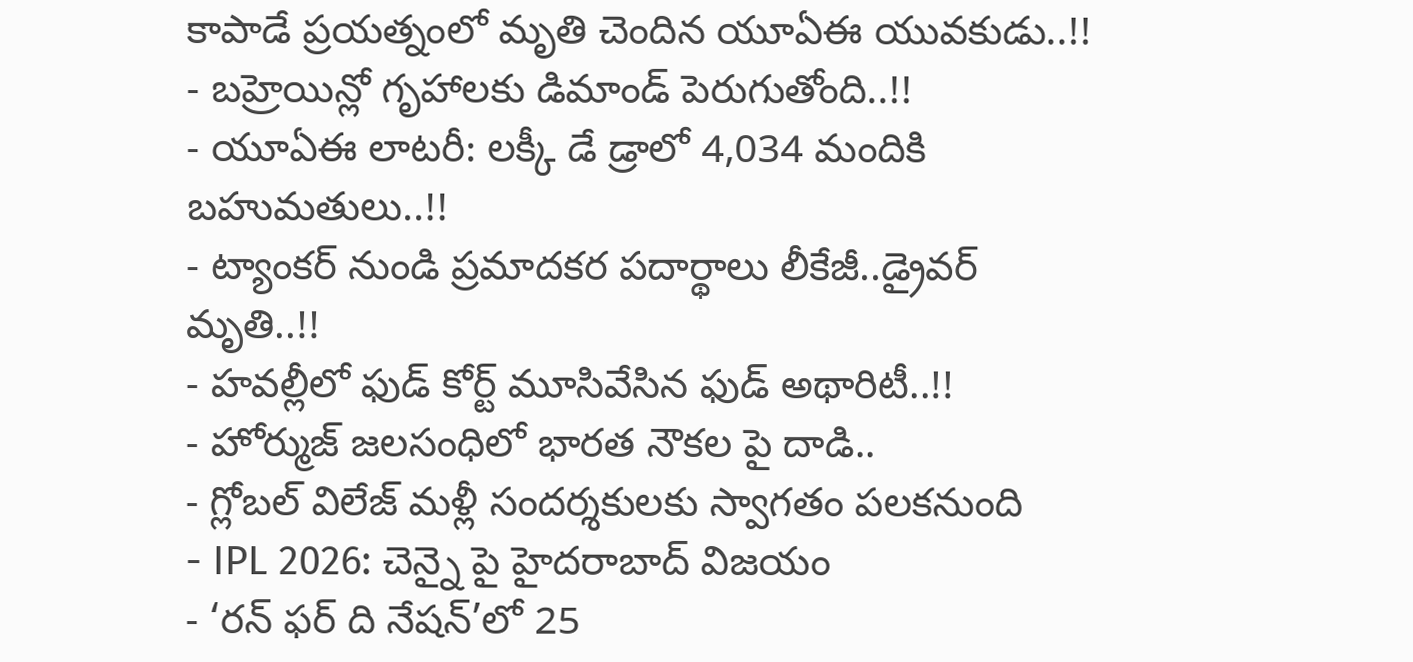కాపాడే ప్రయత్నంలో మృతి చెందిన యూఏఈ యువకుడు..!!
- బహ్రెయిన్లో గృహాలకు డిమాండ్ పెరుగుతోంది..!!
- యూఏఈ లాటరీ: లక్కీ డే డ్రాలో 4,034 మందికి బహుమతులు..!!
- ట్యాంకర్ నుండి ప్రమాదకర పదార్థాలు లీకేజీ..డ్రైవర్ మృతి..!!
- హవల్లీలో ఫుడ్ కోర్ట్ మూసివేసిన ఫుడ్ అథారిటీ..!!
- హోర్ముజ్ జలసంధిలో భారత నౌకల పై దాడి..
- గ్లోబల్ విలేజ్ మళ్లీ సందర్శకులకు స్వాగతం పలకనుంది
- IPL 2026: చెన్నై పై హైదరాబాద్ విజయం
- ‘రన్ ఫర్ ది నేషన్’లో 25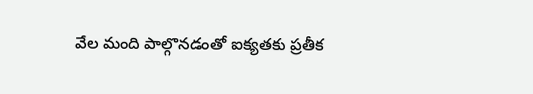వేల మంది పాల్గొనడంతో ఐక్యతకు ప్రతీక